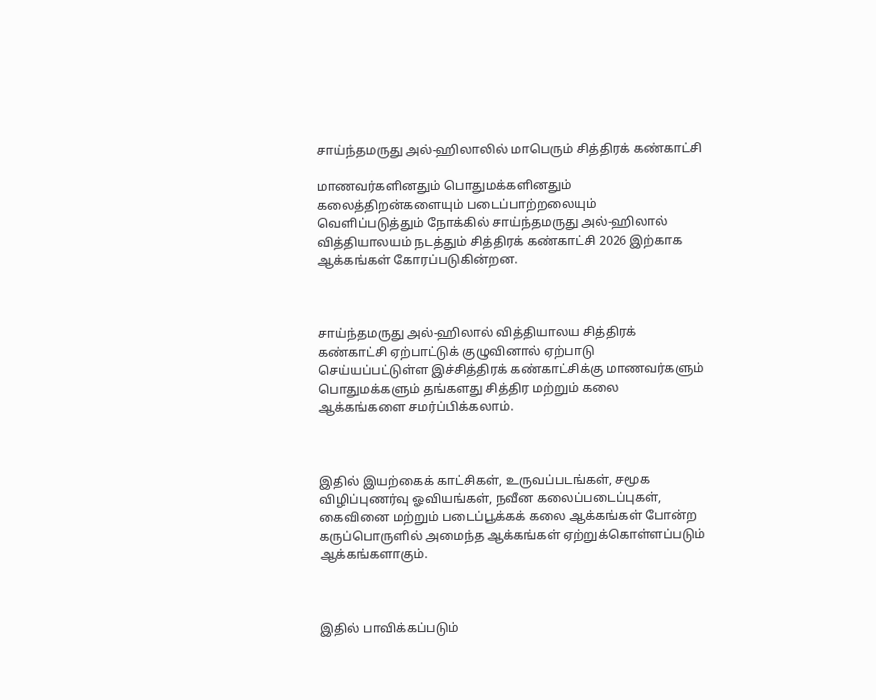சாய்ந்தமருது அல்-ஹிலாலில் மாபெரும் சித்திரக் கண்காட்சி

மாணவர்களினதும் பொதுமக்களினதும் கலைத்திறன்களையும் படைப்பாற்றலையும் வெளிப்படுத்தும் நோக்கில் சாய்ந்தமருது அல்-ஹிலால் வித்தியாலயம் நடத்தும் சித்திரக் கண்காட்சி 2026 இற்காக ஆக்கங்கள் கோரப்படுகின்றன.



சாய்ந்தமருது அல்-ஹிலால் வித்தியாலய சித்திரக் கண்காட்சி ஏற்பாட்டுக் குழுவினால் ஏற்பாடு செய்யப்பட்டுள்ள இச்சித்திரக் கண்காட்சிக்கு மாணவர்களும் பொதுமக்களும் தங்களது சித்திர மற்றும் கலை ஆக்கங்களை சமர்ப்பிக்கலாம்.



இதில் இயற்கைக் காட்சிகள், உருவப்படங்கள், சமூக விழிப்புணர்வு ஓவியங்கள், நவீன கலைப்படைப்புகள், கைவினை மற்றும் படைப்பூக்கக் கலை ஆக்கங்கள் போன்ற கருப்பொருளில் அமைந்த ஆக்கங்கள் ஏற்றுக்கொள்ளப்படும் ஆக்கங்களாகும்.



இதில் பாவிக்கப்படும்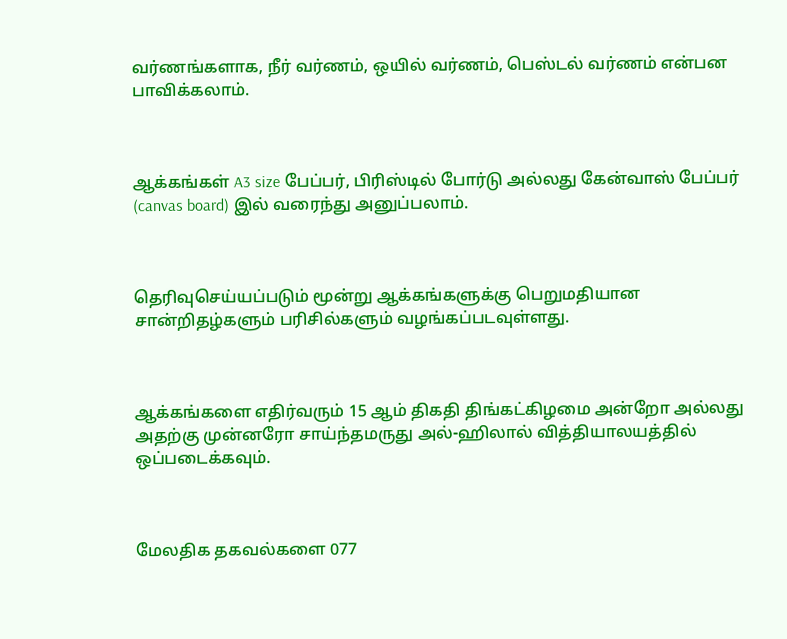வர்ணங்களாக, நீர் வர்ணம், ஒயில் வர்ணம், பெஸ்டல் வர்ணம் என்பன பாவிக்கலாம்.



ஆக்கங்கள் A3 size பேப்பர், பிரிஸ்டில் போர்டு அல்லது கேன்வாஸ் பேப்பர் (canvas board) இல் வரைந்து அனுப்பலாம்.



தெரிவுசெய்யப்படும் மூன்று ஆக்கங்களுக்கு பெறுமதியான சான்றிதழ்களும் பரிசில்களும் வழங்கப்படவுள்ளது.



ஆக்கங்களை எதிர்வரும் 15 ஆம் திகதி திங்கட்கிழமை அன்றோ அல்லது அதற்கு முன்னரோ சாய்ந்தமருது அல்-ஹிலால் வித்தியாலயத்தில் ஒப்படைக்கவும்.



மேலதிக தகவல்களை 077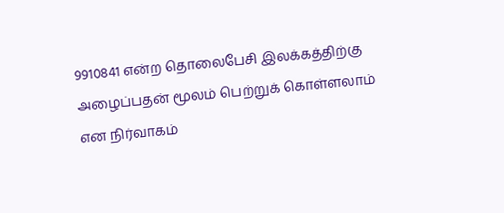9910841 என்ற தொலைபேசி இலக்கத்திற்கு அழைப்பதன் மூலம் பெற்றுக் கொள்ளலாம் என நிர்வாகம்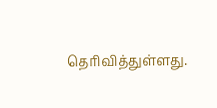தெரிவித்துள்ளது.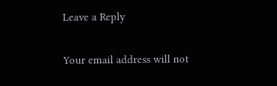Leave a Reply

Your email address will not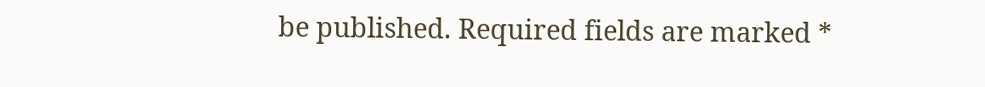be published. Required fields are marked *